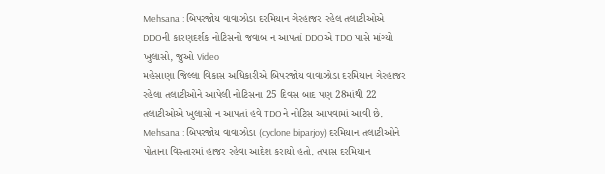Mehsana : બિપરજોય વાવાઝોડા દરમિયાન ગેરહાજર રહેલ તલાટીઓએ DDOની કારણદર્શક નોટિસનો જવાબ ન આપતાં DDOએ TDO પાસે માંગ્યો ખુલાસો, જુઓ Video
મહેસાણા જિલ્લા વિકાસ અધિકારીએ બિપરજોય વાવાઝોડા દરમિયાન ગેરહાજર રહેલા તલાટીઓને આપેલી નોટિસના 25 દિવસ બાદ પણ 28માંથી 22 તલાટીઓએ ખુલાસો ન આપતાં હવે TDOને નોટિસ આપવામાં આવી છે.
Mehsana : બિપરજોય વાવાઝોડા (cyclone biparjoy) દરમિયાન તલાટીઓને પોતાના વિસ્તારમાં હાજર રહેવા આદેશ કરાયો હતો. તપાસ દરમિયાન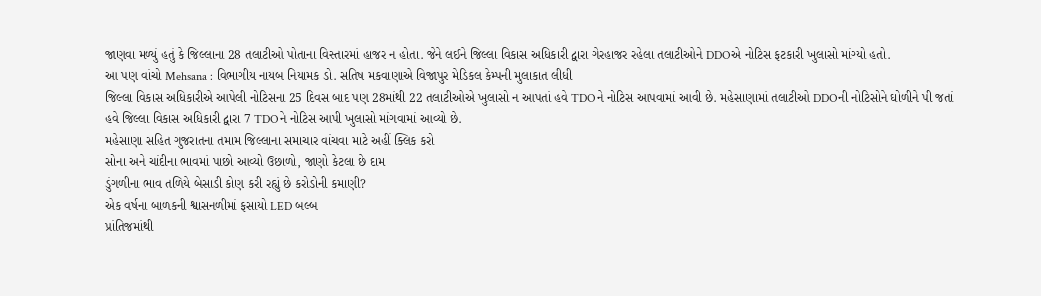જાણવા મળ્યું હતું કે જિલ્લાના 28 તલાટીઓ પોતાના વિસ્તારમાં હાજર ન હોતા. જેને લઈને જિલ્લા વિકાસ અધિકારી દ્વારા ગેરહાજર રહેલા તલાટીઓને DDOએ નોટિસ ફટકારી ખુલાસો માંગ્યો હતો.
આ પણ વાંચો Mehsana : વિભાગીય નાયબ નિયામક ડો. સતિષ મકવાણાએ વિજાપુર મેડિકલ કેમ્પની મુલાકાત લીધી
જિલ્લા વિકાસ અધિકારીએ આપેલી નોટિસના 25 દિવસ બાદ પણ 28માંથી 22 તલાટીઓએ ખુલાસો ન આપતાં હવે TDOને નોટિસ આપવામાં આવી છે. મહેસાણામાં તલાટીઓ DDOની નોટિસોને ઘોળીને પી જતાં હવે જિલ્લા વિકાસ અધિકારી દ્વારા 7 TDOને નોટિસ આપી ખુલાસો માંગવામાં આવ્યો છે.
મહેસાણા સહિત ગુજરાતના તમામ જિલ્લાના સમાચાર વાંચવા માટે અહીં ક્લિક કરો
સોના અને ચાંદીના ભાવમાં પાછો આવ્યો ઉછાળો, જાણો કેટલા છે દામ
ડુંગળીના ભાવ તળિયે બેસાડી કોણ કરી રહ્યું છે કરોડોની કમાણી?
એક વર્ષના બાળકની શ્વાસનળીમાં ફસાયો LED બલ્બ
પ્રાંતિજમાંથી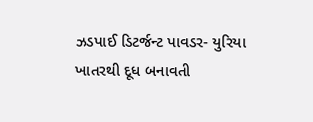ઝડપાઈ ડિટર્જન્ટ પાવડર- યુરિયા ખાતરથી દૂધ બનાવતી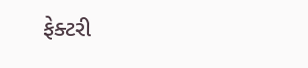ફેક્ટરી